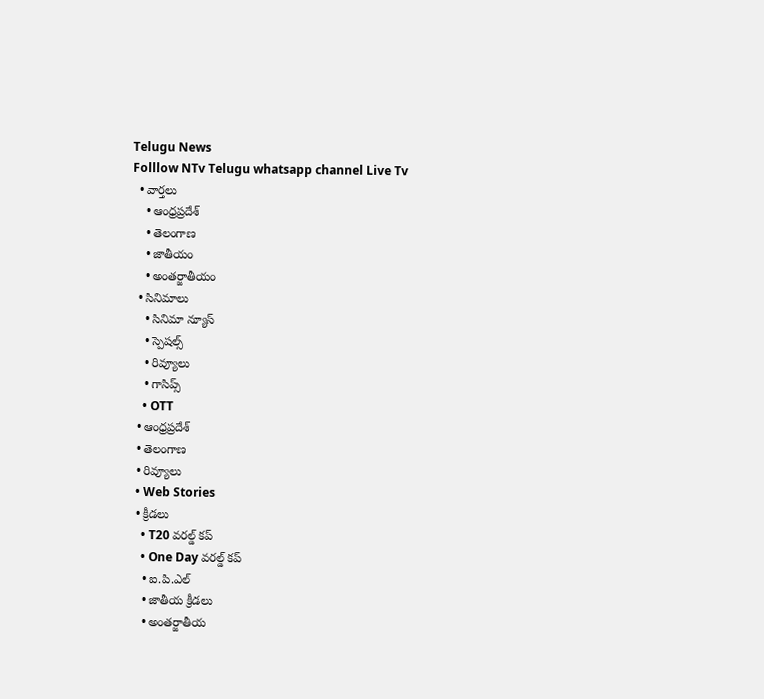Telugu News
Folllow NTv Telugu whatsapp channel Live Tv
  • వార్తలు
    • ఆంధ్రప్రదేశ్
    • తెలంగాణ
    • జాతీయం
    • అంతర్జాతీయం
  • సినిమాలు
    • సినిమా న్యూస్
    • స్పెషల్స్
    • రివ్యూలు
    • గాసిప్స్
    • OTT
  • ఆంధ్రప్రదేశ్
  • తెలంగాణ
  • రివ్యూలు
  • Web Stories
  • క్రీడలు
    • T20 వరల్డ్ కప్
    • One Day వరల్డ్ కప్
    • ఐ.పి.ఎల్
    • జాతీయ క్రీడలు
    • అంతర్జాతీయ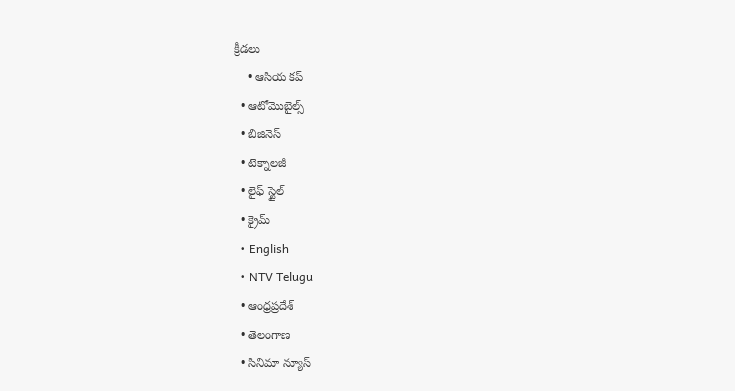క్రీడలు
    • ఆసియ కప్
  • ఆటోమొబైల్స్
  • బిజినెస్‌
  • టెక్నాలజీ
  • లైఫ్ స్టైల్
  • క్రైమ్
  • English
  • NTV Telugu
  • ఆంధ్రప్రదేశ్
  • తెలంగాణ
  • సినిమా న్యూస్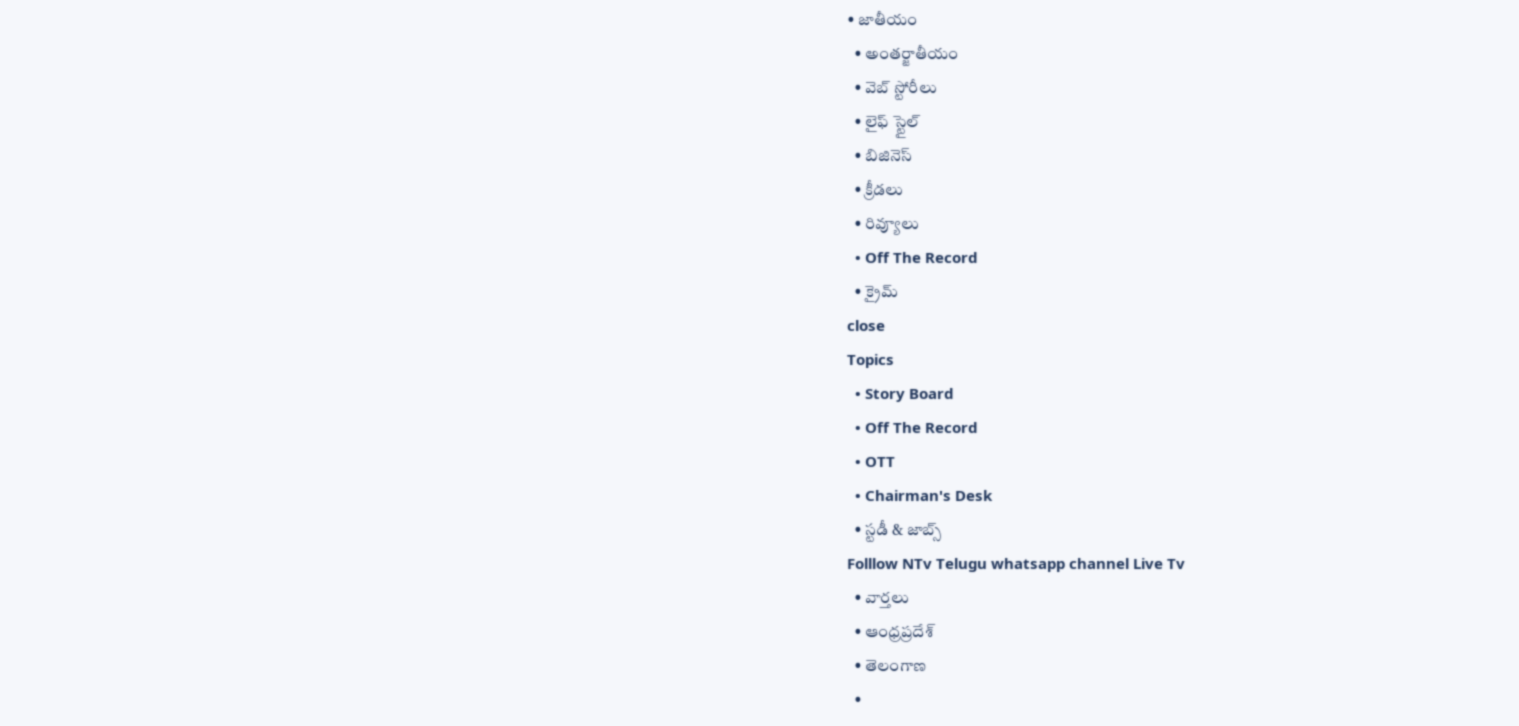• జాతీయం
  • అంతర్జాతీయం
  • వెబ్ స్టోరీలు
  • లైఫ్ స్టైల్
  • బిజినెస్‌
  • క్రీడలు
  • రివ్యూలు
  • Off The Record
  • క్రైమ్
close
Topics
  • Story Board
  • Off The Record
  • OTT
  • Chairman's Desk
  • స్టడీ & జాబ్స్
Folllow NTv Telugu whatsapp channel Live Tv
  • వార్తలు
  • ఆంధ్రప్రదేశ్
  • తెలంగాణ
  •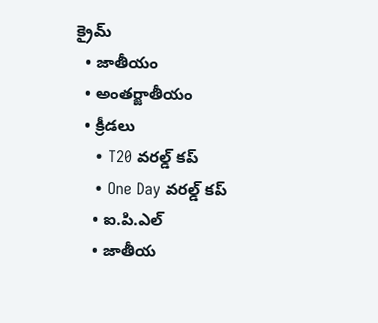క్రైమ్
  • జాతీయం
  • అంతర్జాతీయం
  • క్రీడలు
    • T20 వరల్డ్ కప్
    • One Day వరల్డ్ కప్
    • ఐ.పి.ఎల్
    • జాతీయ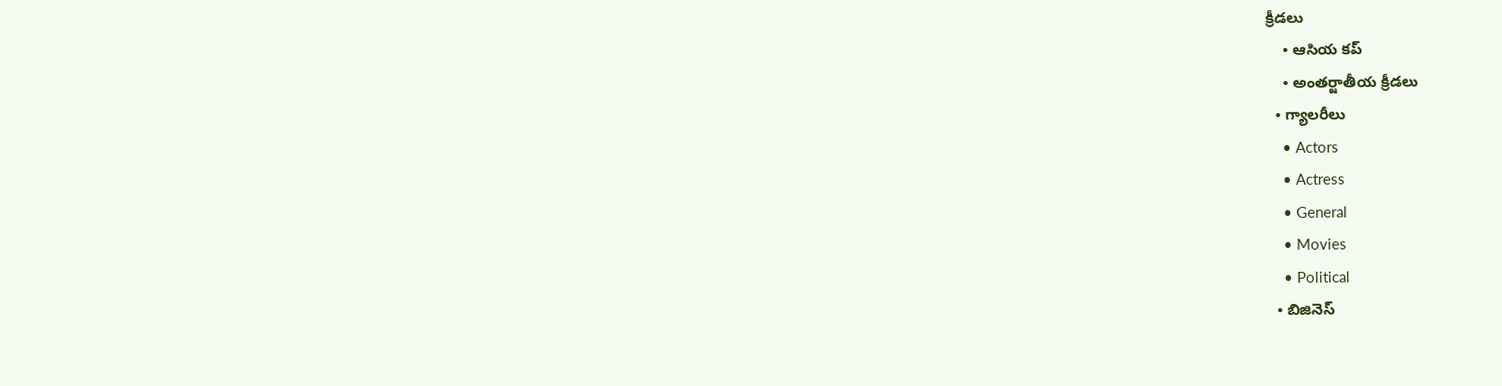క్రీడలు
    • ఆసియ కప్
    • అంతర్జాతీయ క్రీడలు
  • గ్యాలరీలు
    • Actors
    • Actress
    • General
    • Movies
    • Political
  • బిజినెస్‌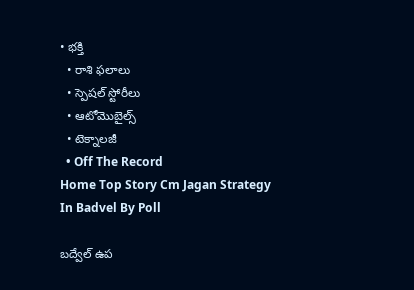• భక్తి
  • రాశి ఫలాలు
  • స్పెషల్‌ స్టోరీలు
  • ఆటోమొబైల్స్
  • టెక్నాలజీ
  • Off The Record
Home Top Story Cm Jagan Strategy In Badvel By Poll

బద్వేల్‌ ఉప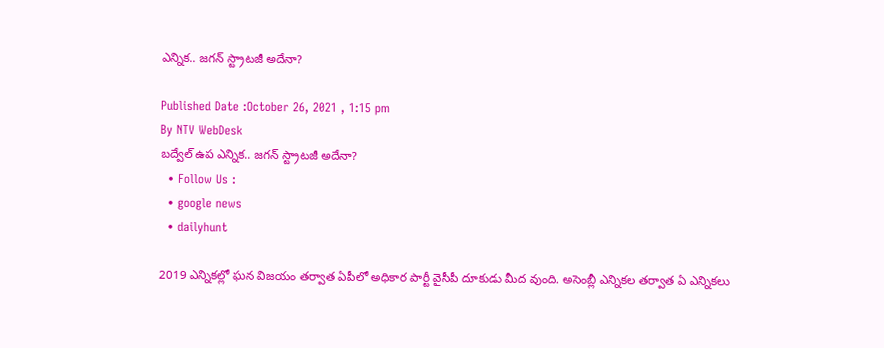ఎన్నిక.. జగన్ స్ట్రాటజీ అదేనా?

Published Date :October 26, 2021 , 1:15 pm
By NTV WebDesk
బద్వేల్‌ ఉప ఎన్నిక.. జగన్ స్ట్రాటజీ అదేనా?
  • Follow Us :
  • google news
  • dailyhunt

2019 ఎన్నికల్లో ఘన విజయం తర్వాత ఏపీలో అధికార పార్టీ వైసీపీ దూకుడు మీద వుంది. అసెంబ్లీ ఎన్నికల తర్వాత ఏ ఎన్నికలు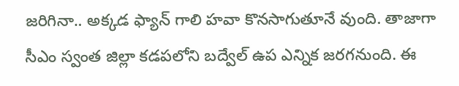జరిగినా.. అక్కడ ఫ్యాన్ గాలి హవా కొనసాగుతూనే వుంది. తాజాగా సీఎం స్వంత జిల్లా కడపలోని బద్వేల్ ఉప ఎన్నిక జరగనుంది. ఈ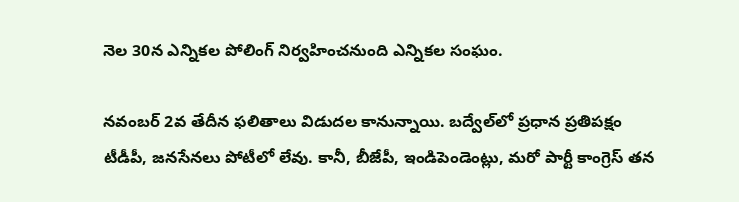నెల 30న ఎన్నికల పోలింగ్ నిర్వహించనుంది ఎన్నికల సంఘం.

నవంబర్ 2వ తేదీన ఫలితాలు విడుదల కానున్నాయి. బద్వేల్‌లో ప్రధాన ప్రతిపక్షం టీడీపీ, జనసేనలు పోటీలో లేవు. కానీ, బీజేపీ, ఇండిపెండెంట్లు, మరో పార్టీ కాంగ్రెస్ తన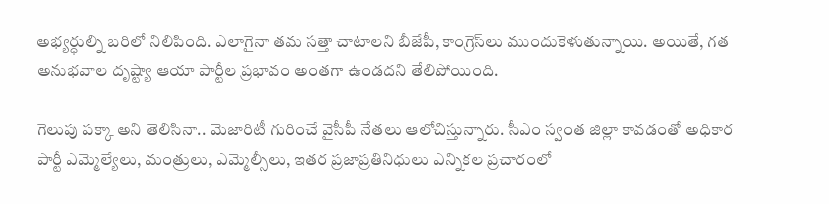అభ్యర్ధుల్ని బరిలో నిలిపింది. ఎలాగైనా తమ సత్తా చాటాలని బీజేపీ, కాంగ్రెస్‌లు ముందుకెళుతున్నాయి. అయితే, గత అనుభవాల దృష్ట్యా ఆయా పార్టీల ప్రభావం అంతగా ఉండదని తేలిపోయింది.

గెలుపు పక్కా అని తెలిసినా.. మెజారిటీ గురించే వైసీపీ నేతలు ఆలోచిస్తున్నారు. సీఎం స్వంత జిల్లా కావడంతో అధికార పార్టీ ఎమ్మెల్యేలు, మంత్రులు, ఎమ్మెల్సీలు, ఇతర ప్రజాప్రతినిధులు ఎన్నికల ప్రచారంలో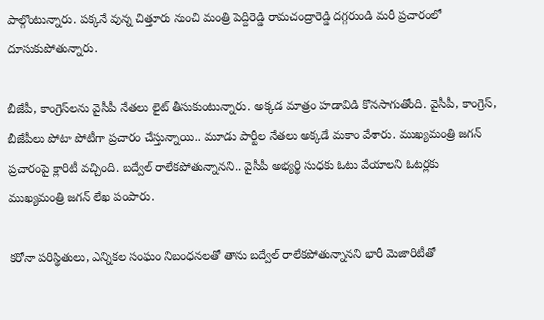పాల్గొంటున్నారు. పక్కనే వున్న చిత్తూరు నుంచి మంత్రి పెద్దిరెడ్డి రామచంద్రారెడ్డి దగ్గరుండి మరీ ప్రచారంలో దూసుకుపోతున్నారు.

బీజేపీ, కాంగ్రెస్‌లను వైసీపీ నేతలు లైట్ తీసుకుంటున్నారు. అక్కడ మాత్రం హడావిడి కొనసాగుతోంది. వైసీపీ, కాంగ్రెస్, బీజేపీలు పోటా పోటీగా ప్రచారం చేస్తున్నాయి.. మూడు పార్టీల నేతలు అక్కడే మకాం వేశారు. ముఖ్యమంత్రి జగన్ ప్రచారంపై క్లారిటీ వచ్చింది. బద్వేల్ రాలేకపోతున్నానని.. వైసీపీ అభ్యర్థి సుధకు ఓటు వేయాలని ఓటర్లకు ముఖ్యమంత్రి జగన్ లేఖ పంపారు.

కరోనా పరిస్థితులు, ఎన్నికల సంఘం నిబంధనలతో తాను బద్వేల్ రాలేకపోతున్నానని భారీ మెజారిటీతో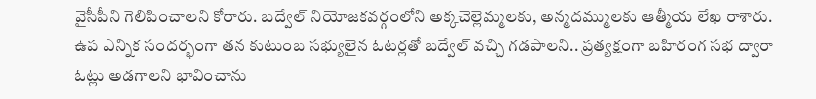వైసీపీని గెలిపించాలని కోరారు. బద్వేల్ నియోజకవర్గంలోని అక్కచెల్లెమ్మలకు, అన్మదమ్ములకు ఆత్మీయ లేఖ రాశారు. ఉప ఎన్నిక సందర్భంగా తన కుటుంబ సభ్యులైన ఓటర్లతో బద్వేల్ వచ్చి గడపాలని.. ప్రత్యక్షంగా బహిరంగ సభ ద్వారా ఓట్లు అడగాలని భావించాను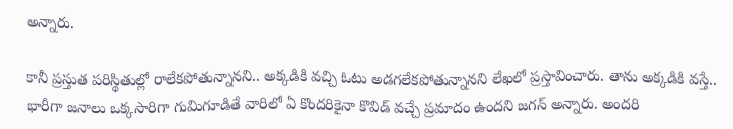అన్నారు.

కానీ ప్రస్తుత పరిస్థితుల్లో రాలేకపోతున్నానని.. అక్కడికి వచ్చి ఓటు అడగలేకపోతున్నానని లేఖలో ప్రస్తావించారు. తాను అక్కడికి వస్తే.. భారీగా జనాలు ఒక్కసారిగా గుమిగూడితే వారిలో ఏ కొందరికైనా కొవిడ్‌ వచ్చే ప్రమాదం ఉందని జగన్ అన్నారు. అందరి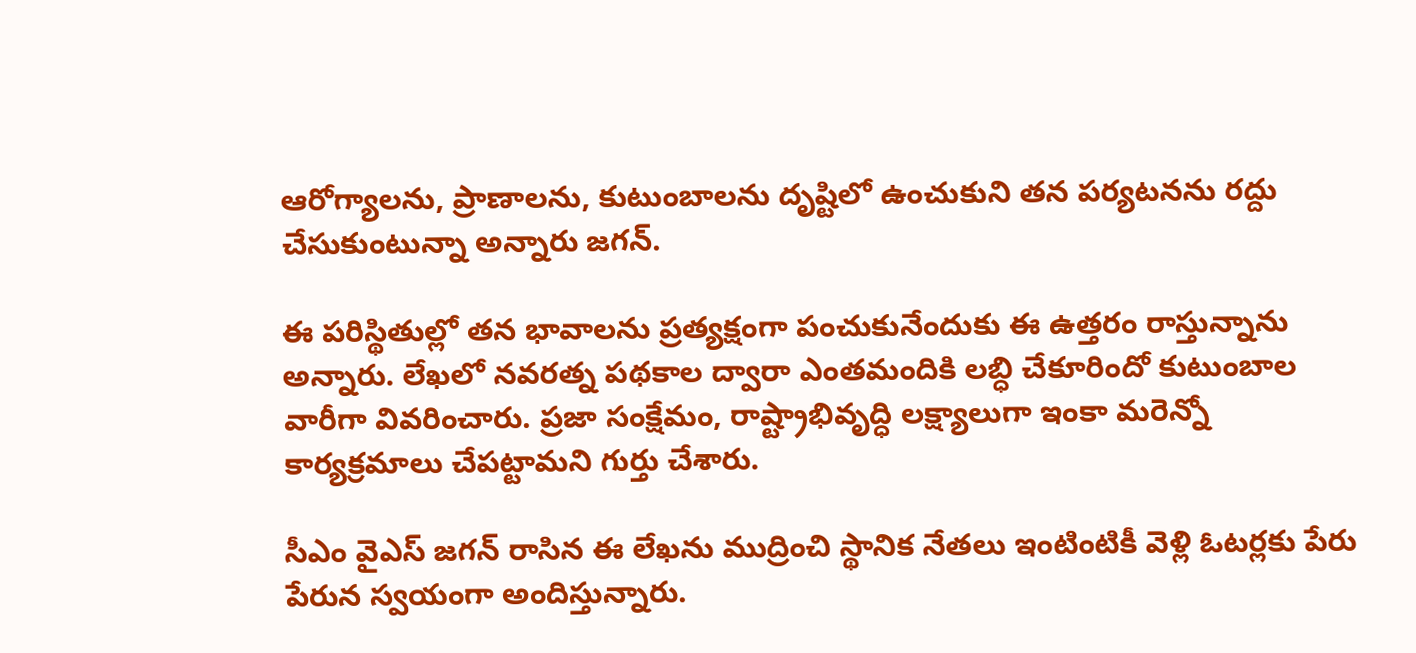ఆరోగ్యాలను, ప్రాణాలను, కుటుంబాలను దృష్టిలో ఉంచుకుని తన పర్యటనను రద్దు చేసుకుంటున్నా అన్నారు జగన్.

ఈ పరిస్థితుల్లో తన భావాలను ప్రత్యక్షంగా పంచుకునేందుకు ఈ ఉత్తరం రాస్తున్నాను అన్నారు. లేఖలో నవరత్న పథకాల ద్వారా ఎంతమందికి లబ్ధి చేకూరిందో కుటుంబాల వారీగా వివరించారు. ప్రజా సంక్షేమం, రాష్ట్రాభివృద్ధి లక్ష్యాలుగా ఇంకా మరెన్నో కార్యక్రమాలు చేపట్టామని గుర్తు చేశారు.

సీఎం వైఎస్‌ జగన్‌ రాసిన ఈ లేఖను ముద్రించి స్థానిక నేతలు ఇంటింటికీ వెళ్లి ఓటర్లకు పేరు పేరున స్వయంగా అందిస్తున్నారు.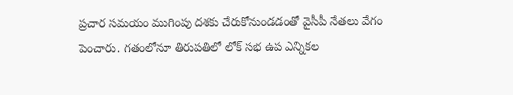ప్రచార సమయం ముగింపు దశకు చేరుకోనుండడంతో వైసీపీ నేతలు వేగం పెంచారు. గతంలోనూ తిరుపతిలో లోక్ సభ ఉప ఎన్నికల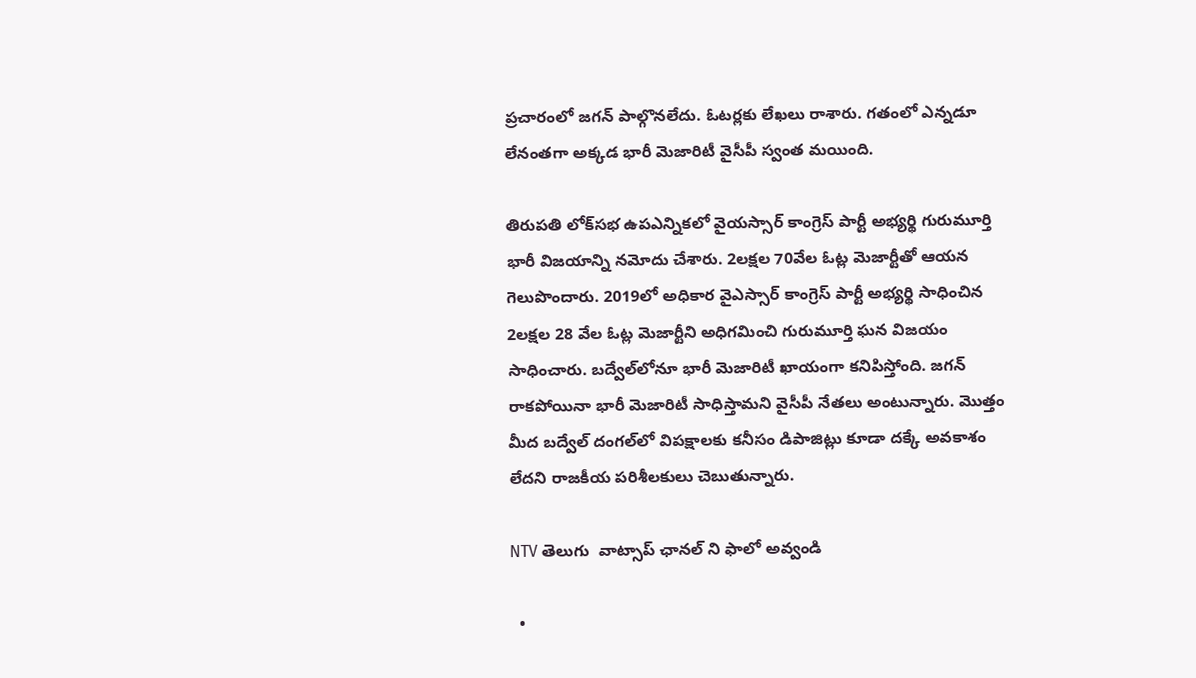ప్రచారంలో జగన్ పాల్గొనలేదు. ఓటర్లకు లేఖలు రాశారు. గతంలో ఎన్నడూ లేనంతగా అక్కడ భారీ మెజారిటీ వైసీపీ స్వంత మయింది.

తిరుపతి లోక్‌సభ ఉపఎన్నికలో వైయస్సార్ కాంగ్రెస్ పార్టీ అభ్యర్థి గురుమూర్తి భారీ విజయాన్ని నమోదు చేశారు. 2లక్షల 70వేల ఓట్ల మెజార్టీతో ఆయన గెలుపొందారు. 2019లో అధికార వైఎస్సార్ కాంగ్రెస్ పార్టీ అభ్యర్థి సాధించిన 2లక్షల 28 వేల ఓట్ల మెజార్టీని అధిగమించి గురుమూర్తి ఘన విజయం సాధించారు. బద్వేల్‌లోనూ భారీ మెజారిటీ ఖాయంగా కనిపిస్తోంది. జగన్ రాకపోయినా భారీ మెజారిటీ సాధిస్తామని వైసీపీ నేతలు అంటున్నారు. మొత్తం మీద బద్వేల్‌ దంగల్‌లో విపక్షాలకు కనీసం డిపాజిట్లు కూడా దక్కే అవకాశం లేదని రాజకీయ పరిశీలకులు చెబుతున్నారు.

NTV తెలుగు  వాట్సాప్ ఛానల్ ని ఫాలో అవ్వండి

  •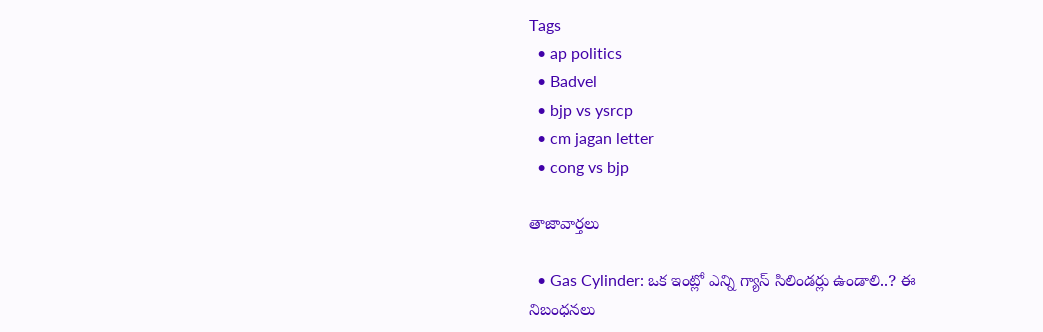Tags
  • ap politics
  • Badvel
  • bjp vs ysrcp
  • cm jagan letter
  • cong vs bjp

తాజావార్తలు

  • Gas Cylinder: ఒక ఇంట్లో ఎన్ని గ్యాస్ సిలిండర్లు ఉండాలి..? ఈ నిబంధనలు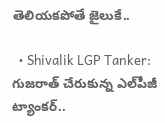తెలియకపోతే జైలుకే..

  • Shivalik LGP Tanker: గుజరాత్ చేరుకున్న ఎల్‌పీజీ ట్యాంకర్..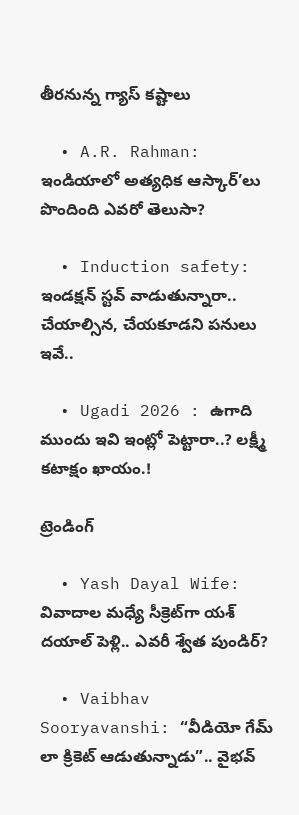తీరనున్న గ్యాస్ కష్టాలు

  • A.R. Rahman: ఇండియాలో అత్యధిక ఆస్కార్’లు పొందింది ఎవరో తెలుసా?

  • Induction safety: ఇండక్షన్ స్టవ్ వాడుతున్నారా.. చేయాల్సిన, చేయకూడని పనులు ఇవే..

  • Ugadi 2026 : ఉగాది ముందు ఇవి ఇంట్లో పెట్టారా..? లక్ష్మీ కటాక్షం ఖాయం.!

ట్రెండింగ్‌

  • Yash Dayal Wife: వివాదాల మధ్యే సీక్రెట్‌గా యశ్ దయాల్ పెళ్లి.. ఎవరీ శ్వేత పుండిర్?

  • Vaibhav Sooryavanshi: “వీడియో గేమ్ లా క్రికెట్ ఆడుతున్నాడు”.. వైభవ్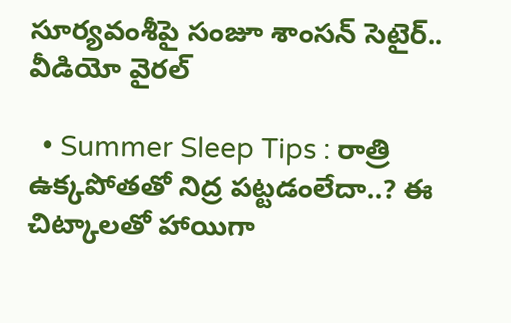సూర్యవంశీపై సంజూ శాంసన్ సెటైర్.. వీడియో వైరల్

  • Summer Sleep Tips : రాత్రి ఉక్కపోతతో నిద్ర పట్టడంలేదా..? ఈ చిట్కాలతో హాయిగా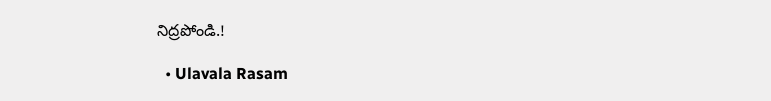నిద్రపోండి.!

  • Ulavala Rasam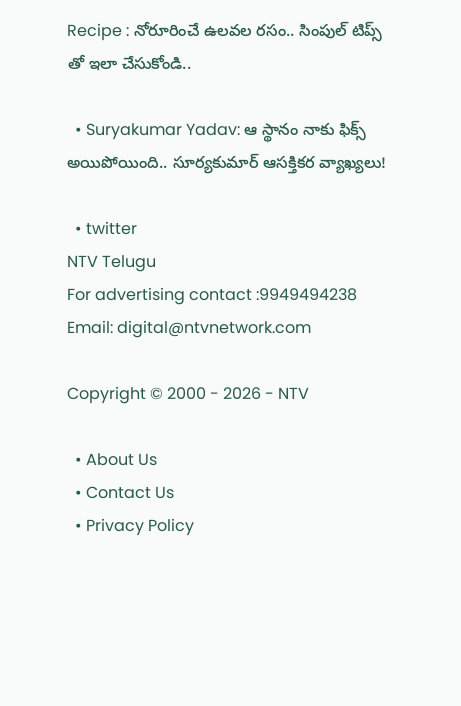Recipe : నోరూరించే ఉలవల రసం.. సింపుల్ టిప్స్ తో ఇలా చేసుకోండి..

  • Suryakumar Yadav: ఆ స్థానం నాకు ఫిక్స్ అయిపోయింది.. సూర్యకుమార్ ఆసక్తికర వ్యాఖ్యలు!

  • twitter
NTV Telugu
For advertising contact :9949494238
Email: digital@ntvnetwork.com

Copyright © 2000 - 2026 - NTV

  • About Us
  • Contact Us
  • Privacy Policy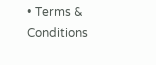• Terms & Conditions